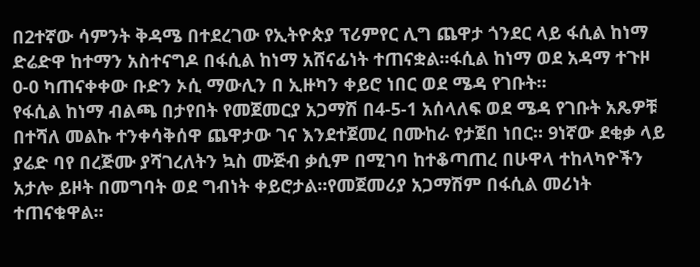በ2ተኛው ሳምንት ቅዳሜ በተደረገው የኢትዮጵያ ፕሪምየር ሊግ ጨዋታ ጎንደር ላይ ፋሲል ከነማ ድሬድዋ ከተማን አስተናግዶ በፋሲል ከነማ አሸናፊነት ተጠናቋል።ፋሲል ከነማ ወደ አዳማ ተጉዞ 0-0 ካጠናቀቀው ቡድን ኦሲ ማውሊን በ ኢዙካን ቀይሮ ነበር ወደ ሜዳ የገቡት።
የፋሲል ከነማ ብልጫ በታየበት የመጀመርያ አጋማሽ በ4-5-1 አሰላለፍ ወደ ሜዳ የገቡት አጼዎቹ በተሻለ መልኩ ተንቀሳቅሰዋ ጨዋታው ገና እንደተጀመረ በሙከራ የታጀበ ነበር። 9ነኛው ደቂቃ ላይ ያሬድ ባየ በረጅሙ ያሻገረለትን ኳስ ሙጅብ ቃሲም በሚገባ ከተቆጣጠረ በሁዋላ ተከላካዮችን አታሎ ይዞት በመግባት ወደ ግብነት ቀይሮታል።የመጀመሪያ አጋማሽም በፋሲል መሪነት ተጠናቁዋል።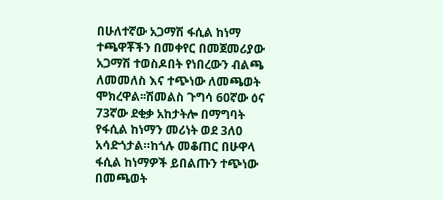በሁለተኛው አጋማሽ ፋሲል ከነማ ተጫዋቾችን በመቀየር በመጀመሪያው አጋማሽ ተወስዶበት የነበረውን ብልጫ ለመመለስ እና ተጭነው ለመጫወት ሞክረዋል፡፡ሽመልስ ጉግሳ 60ኛው ዕና 73ኛው ደቂቃ አከታትሎ በማግባት የፋሲል ከነማን መሪነት ወደ 3ለ0 አሳድጎታል።ከጎሉ መቆጠር በሁዋላ ፋሲል ከነማዎች ይበልጡን ተጭነው በመጫወት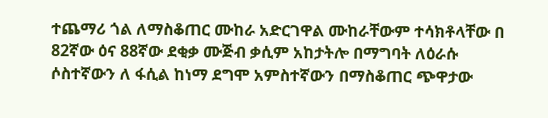ተጨማሪ ጎል ለማስቆጠር ሙከራ አድርገዋል ሙከራቸውም ተሳክቶላቸው በ 82ኛው ዕና 88ኛው ደቂቃ ሙጅብ ቃሲም አከታትሎ በማግባት ለዕራሱ ሶስተኛውን ለ ፋሲል ከነማ ደግሞ አምስተኛውን በማስቆጠር ጭዋታው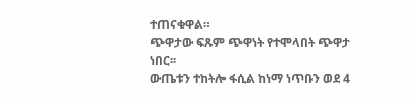ተጠናቁዋል።
ጭዋታው ፍጹም ጭዋነት የተሞላበት ጭዋታ ነበር፡፡
ውጤቱን ተከትሎ ፋሲል ከነማ ነጥቡን ወደ 4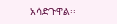አሳድጉዋል፡፡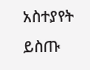አስተያየት ይስጡ